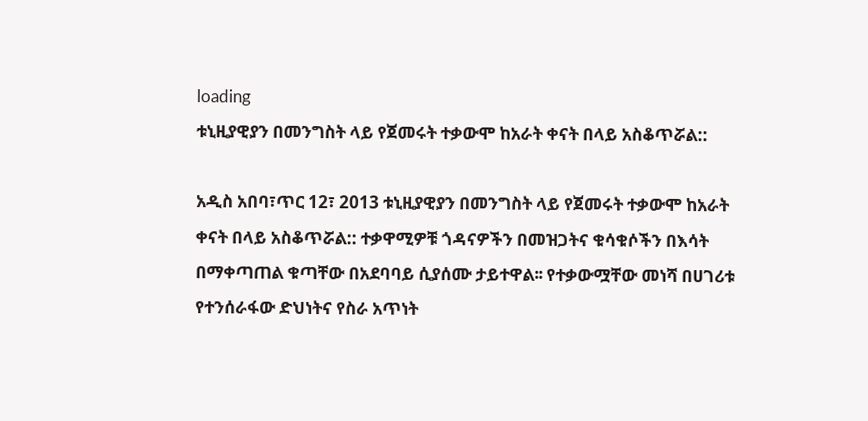loading
ቱኒዚያዊያን በመንግስት ላይ የጀመሩት ተቃውሞ ከአራት ቀናት በላይ አስቆጥሯል::

አዲስ አበባ፣ጥር 12፣ 2013 ቱኒዚያዊያን በመንግስት ላይ የጀመሩት ተቃውሞ ከአራት ቀናት በላይ አስቆጥሯል:: ተቃዋሚዎቹ ጎዳናዎችን በመዝጋትና ቁሳቁሶችን በእሳት በማቀጣጠል ቁጣቸው በአደባባይ ሲያሰሙ ታይተዋል፡፡ የተቃውሟቸው መነሻ በሀገሪቱ የተንሰራፋው ድህነትና የስራ አጥነት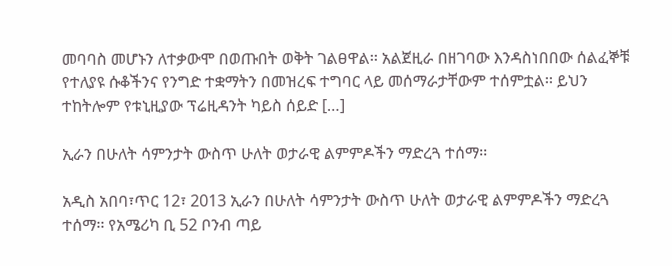መባባስ መሆኑን ለተቃውሞ በወጡበት ወቅት ገልፀዋል፡፡ አልጀዚራ በዘገባው እንዳስነበበው ሰልፈኞቹ የተለያዩ ሱቆችንና የንግድ ተቋማትን በመዝረፍ ተግባር ላይ መሰማራታቸውም ተሰምቷል፡፡ ይህን ተከትሎም የቱኒዚያው ፕሬዚዳንት ካይስ ሰይድ […]

ኢራን በሁለት ሳምንታት ውስጥ ሁለት ወታራዊ ልምምዶችን ማድረጓ ተሰማ፡፡

አዲስ አበባ፣ጥር 12፣ 2013 ኢራን በሁለት ሳምንታት ውስጥ ሁለት ወታራዊ ልምምዶችን ማድረጓ ተሰማ፡፡ የአሜሪካ ቢ 52 ቦንብ ጣይ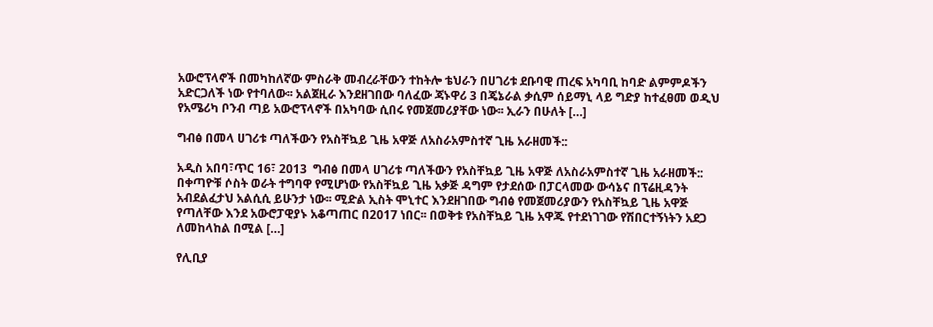አውሮፕላኖች በመካከለኛው ምስራቅ መብረራቸውን ተከትሎ ቴህራን በሀገሪቱ ደቡባዊ ጠረፍ አካባቢ ከባድ ልምምዶችን አድርጋለች ነው የተባለው፡፡ አልጀዚራ እንደዘገበው ባለፈው ጃኑዋሪ 3 በጄኔራል ቃሲም ሰይማኒ ላይ ግድያ ከተፈፀመ ወዲህ የአሜሪካ ቦንብ ጣይ አውሮፕላኖች በአካባው ሲበሩ የመጀመሪያቸው ነው፡፡ ኢራን በሁለት […]

ግብፅ በመላ ሀገሪቱ ጣለችውን የአስቸኳይ ጊዜ አዋጅ ለአስራአምስተኛ ጊዜ አራዘመች::

አዲስ አበባ፣ጥር 16፣ 2013  ግብፅ በመላ ሀገሪቱ ጣለችውን የአስቸኳይ ጊዜ አዋጅ ለአስራአምስተኛ ጊዜ አራዘመች:: በቀጣዮቹ ሶስት ወራት ተግባዋ የሚሆነው የአስቸኳይ ጊዜ አቃጅ ዳግም የታደሰው በፓርላመው ውሳኔና በፕሬዚዳንት አብደልፈታህ አልሲሲ ይሁንታ ነው፡፡ ሚድል ኢስት ሞኒተር እንደዘገበው ግብፅ የመጀመሪያውን የአስቸኳይ ጊዜ አዋጅ የጣለቸው እንደ አውሮፓዊያኑ አቆጣጠር በ2017 ነበር፡፡ በወቅቱ የአስቸኳይ ጊዜ አዋጁ የተደነገገው የሽበርተኝነትን አደጋ ለመከላከል በሚል […]

የሊቢያ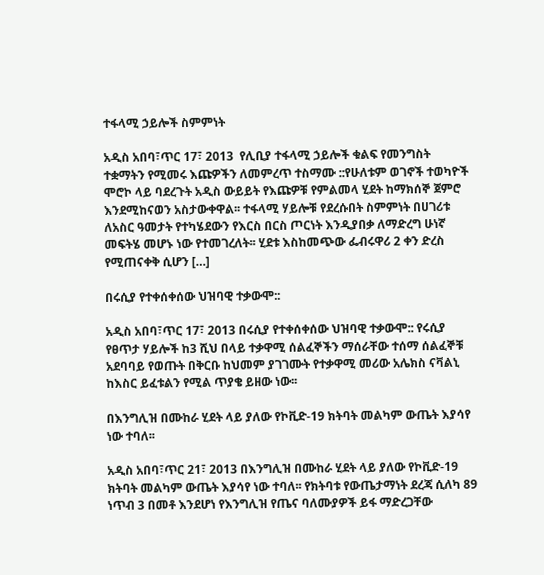ተፋላሚ ኃይሎች ስምምነት

አዲስ አበባ፣ጥር 17፣ 2013  የሊቢያ ተፋላሚ ኃይሎች ቁልፍ የመንግስት ተቋማትን የሚመሩ እጩዎችን ለመምረጥ ተስማሙ ::የሁለቱም ወገኖች ተወካዮች ሞሮኮ ላይ ባደረጉት አዲስ ውይይት የእጩዎቹ የምልመላ ሂደት ከማክሰኞ ጀምሮ እንደሚከናወን አስታውቀዋል፡፡ ተፋላሚ ሃይሎቹ የደረሱበት ስምምነት በሀገሪቱ ለአስር ዓመታት የተካሄደውን የእርስ በርስ ጦርነት እንዲያበቃ ለማድረግ ሁነኛ መፍትሄ መሆኑ ነው የተመገረለት፡፡ ሂደቱ እስከመጭው ፌብሩዋሪ 2 ቀን ድረስ የሚጠናቀቅ ሲሆን […]

በሩሲያ የተቀሰቀሰው ህዝባዊ ተቃውሞ::

አዲስ አበባ፣ጥር 17፣ 2013 በሩሲያ የተቀሰቀሰው ህዝባዊ ተቃውሞ:: የሩሲያ የፀጥታ ሃይሎች ከ3 ሺህ በላይ ተቃዋሚ ሰልፈኞችን ማሰራቸው ተሰማ ሰልፈኞቹ አደባባይ የወጡት በቅርቡ ከህመም ያገገሙት የተቃዋሚ መሪው አሌክስ ናቫልኒ ከእስር ይፈቱልን የሚል ጥያቄ ይዘው ነው፡፡

በእንግሊዝ በሙከራ ሂደት ላይ ያለው የኮቪድ-19 ክትባት መልካም ውጤት እያሳየ ነው ተባለ፡፡

አዲስ አበባ፣ጥር 21፣ 2013 በእንግሊዝ በሙከራ ሂደት ላይ ያለው የኮቪድ-19 ክትባት መልካም ውጤት እያሳየ ነው ተባለ፡፡ የክትባቱ የውጤታማነት ደረጃ ሲለካ 89 ነጥብ 3 በመቶ እንደሆነ የእንግሊዝ የጤና ባለሙያዎች ይፋ ማድረጋቸው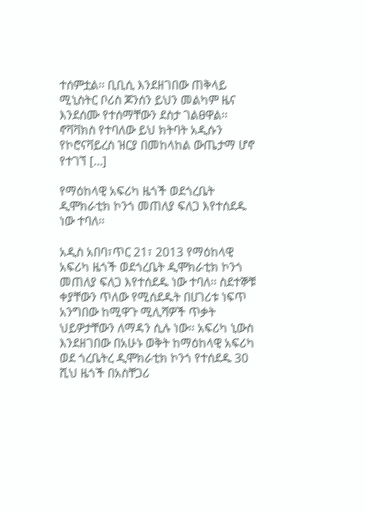ተሰምቷል፡፡ ቢቢሲ እንደዘገበው ጠቅላይ ሚኒስትር ቦሪስ ጆንሰን ይህን መልካም ዜና እንደሰሙ የተሰማቸውን ደስታ ገልፀዋል፡፡ ኖቫቫክስ የተባለው ይህ ክትባት አዲሱን የኮሮናቫይረስ ዝርያ በመከላከል ውጤታማ ሆኖ የተገኘ […]

የማዕከላዊ አፍሪካ ዜጎች ወደጎረቤት ዲሞክራቲክ ኮንጎ መጠለያ ፍለጋ እየተሰደዱ ነው ተባለ፡፡

አዲስ አበባ፣ጥር 21፣ 2013 የማዕከላዊ አፍሪካ ዜጎች ወደጎረቤት ዲሞክራቲክ ኮንጎ መጠለያ ፍለጋ እየተሰደዱ ነው ተባለ፡፡ ስደተኞቹ ቀያቸውን ጥለው የሚሰደዱት በሀገሪቱ ነፍጥ አንግበው ከሚዋጉ ሚሊሻዎች ጥቃት ህይዎታቸውን ለማዳን ሲሉ ነው፡፡ አፍሪካ ኒውስ እንደዘገበው በአሁኑ ወቅት ከማዕከላዊ አፍሪካ ወደ ጎረቤትረ ዲሞክራቲክ ኮንጎ የተሰደዱ 30 ሺህ ዜጎች በአስቸጋሪ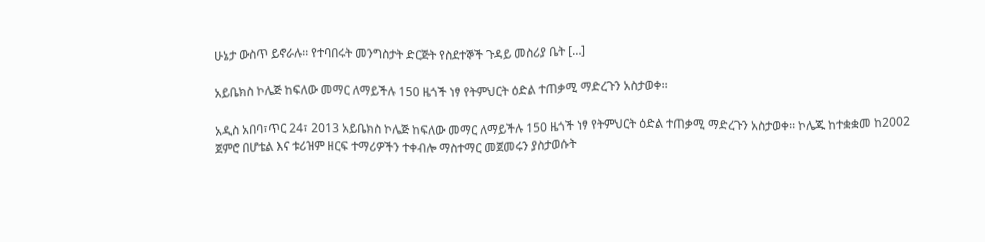ሁኔታ ውስጥ ይኖራሉ፡፡ የተባበሩት መንግስታት ድርጅት የስደተኞች ጉዳይ መስሪያ ቤት […]

አይቤክስ ኮሌጅ ከፍለው መማር ለማይችሉ 150 ዜጎች ነፃ የትምህርት ዕድል ተጠቃሚ ማድረጉን አስታወቀ፡፡

አዲስ አበባ፣ጥር 24፣ 2013 አይቤክስ ኮሌጅ ከፍለው መማር ለማይችሉ 150 ዜጎች ነፃ የትምህርት ዕድል ተጠቃሚ ማድረጉን አስታወቀ፡፡ ኮሌጁ ከተቋቋመ ከ2002 ጀምሮ በሆቴል እና ቱሪዝም ዘርፍ ተማሪዎችን ተቀብሎ ማስተማር መጀመሩን ያስታወሱት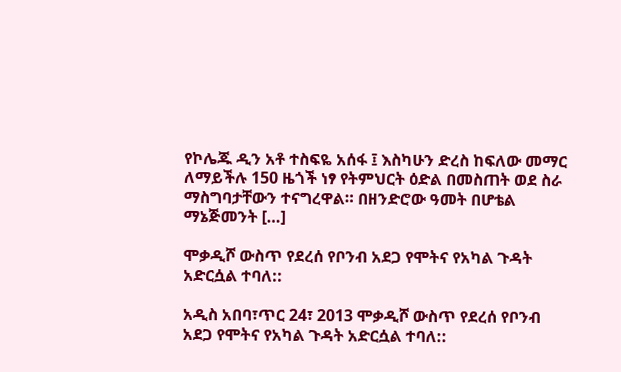የኮሌጁ ዲን አቶ ተስፍዬ አሰፋ ፤ እስካሁን ድረስ ከፍለው መማር ለማይችሉ 150 ዜጎች ነፃ የትምህርት ዕድል በመስጠት ወደ ስራ ማስግባታቸውን ተናግረዋል። በዘንድሮው ዓመት በሆቴል ማኔጅመንት […]

ሞቃዲሾ ውስጥ የደረሰ የቦንብ አደጋ የሞትና የአካል ጉዳት አድርሷል ተባለ::

አዲስ አበባ፣ጥር 24፣ 2013 ሞቃዲሾ ውስጥ የደረሰ የቦንብ አደጋ የሞትና የአካል ጉዳት አድርሷል ተባለ::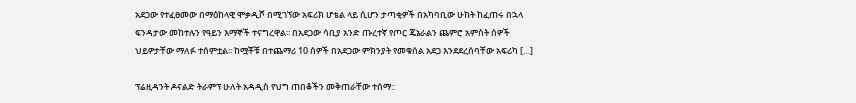አደጋው የተፈፀመው በማዕከላዊ ሞቃዲሾ በሚገኘው አፍሪክ ሆቴል ላይ ሲሆን ታጣቂዎች በአካባቢው ሁከት ከፈጠሩ በኋላ ፍንዳታው መከተሉን የዓይን እማኞች ተናግረዋል፡፡ በአደጋው ሳቢያ አንድ ጡረተኛ የጦር ጄኔራልን ጨምሮ አምስት ሰዎች ህይዎታቸው ማለፉ ተሰምቷል፡፡ ከሟቾቹ በተጨማሪ 10 ሰዎች በአደጋው ምክንያት የመቁሰል አደጋ እንደደረሰባቸው አፍሪካ […]

ፕሬዚዳንት ዶናልድ ትራምፕ ሁለት አዳዲስ የህግ ጠበቆችን መቅጠራቸው ተሰማ::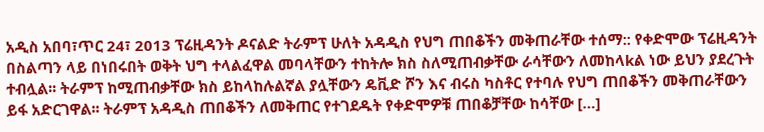አዲስ አበባ፣ጥር 24፣ 2013 ፕሬዚዳንት ዶናልድ ትራምፕ ሁለት አዳዲስ የህግ ጠበቆችን መቅጠራቸው ተሰማ:: የቀድሞው ፕሬዚዳንት በስልጣን ላይ በነበሩበት ወቅት ህግ ተላልፈዋል መባላቸውን ተከትሎ ክስ ስለሚጠብቃቸው ራሳቸውን ለመከላkል ነው ይህን ያደረጉት ተብሏል፡፡ ትራምፕ ከሚጠብቃቸው ክስ ይከላከሉልኛል ያሏቸውን ዴቪድ ሾን እና ብሩስ ካስቶር የተባሉ የህግ ጠበቆችን መቅጠራቸውን ይፋ አድርገዋል፡፡ ትራምፕ አዳዲስ ጠበቆችን ለመቅጠር የተገደዱት የቀድሞዎቹ ጠበቆቻቸው ከሳቸው […]